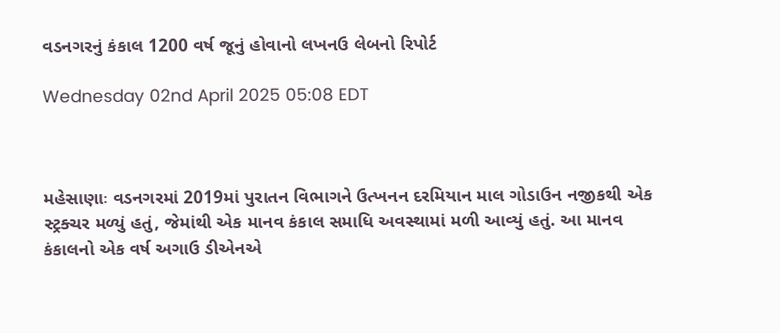વડનગરનું કંકાલ 1200 વર્ષ જૂનું હોવાનો લખનઉ લેબનો રિપોર્ટ

Wednesday 02nd April 2025 05:08 EDT



મહેસાણાઃ વડનગરમાં 2019માં પુરાતન વિભાગને ઉત્ખનન દરમિયાન માલ ગોડાઉન નજીકથી એક સ્ટ્રક્ચર મળ્યું હતું, જેમાંથી એક માનવ કંકાલ સમાધિ અવસ્થામાં મળી આવ્યું હતું. આ માનવ કંકાલનો એક વર્ષ અગાઉ ડીએનએ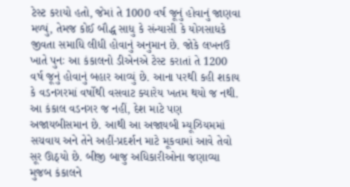ટેસ્ટ કરાયો હતો, જેમાં તે 1000 વર્ષ જૂનું હોવાનું જાણવા મળ્યું, તેમજ કોઈ બૌદ્ધ સાધુ કે સંન્યાસી કે યોગસાધકે જીવતા સમાધિ લીધી હોવાનું અનુમાન છે. જોકે લખનઉ ખાતે પુનઃ આ કંકાલનો ડીએનએ ટેસ્ટ કરાતાં તે 1200 વર્ષ જૂનું હોવાનું બહાર આવ્યું છે. આના પરથી કહી શકાય કે વડનગરમાં વર્ષોથી વસવાટ ક્યારેય ખતમ થયો જ નથી.
આ કંકાલ વડનગર જ નહીં, દેશ માટે પણ અજાયબીસમાન છે. આથી આ અજાયબી મ્યૂઝિયમમાં સચવાય અને તેને અહીં-પ્રદર્શન માટે મૂકવામાં આવે તેવો સૂર ઊઠ્યો છે. બીજી બાજુ અધિકારીઓના જણાવ્યા મુજબ કંકાલને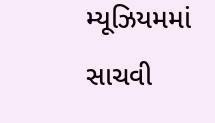મ્યૂઝિયમમાં સાચવી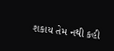શકાય તેમ નથી કહી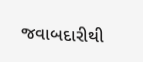જવાબદારીથી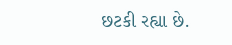છટકી રહ્યા છે.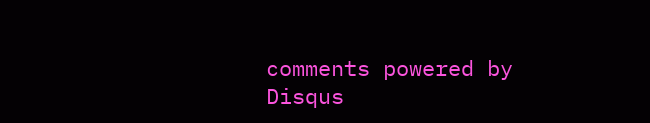comments powered by Disqus